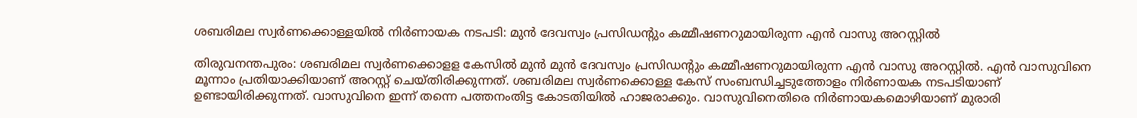ശബരിമല സ്വര്‍ണക്കൊള്ളയിൽ നിർണായക നടപടി: മുന്‍ ദേവസ്വം പ്രസിഡന്‍റും കമ്മീഷണറുമായിരുന്ന എന്‍ വാസു അറസ്റ്റിൽ

തിരുവനന്തപുരം: ശബരിമല സ്വർണക്കൊളള കേസിൽ മുൻ മുന്‍ ദേവസ്വം പ്രസിഡന്‍റും കമ്മീഷണറുമായിരുന്ന എൻ വാസു അറസ്റ്റിൽ. എൻ വാസുവിനെ മൂന്നാം പ്രതിയാക്കിയാണ് അറസ്റ്റ് ചെയ്തിരിക്കുന്നത്. ശബരിമല സ്വർണക്കൊള്ള കേസ് സംബന്ധിച്ചടുത്തോളം നിർണായക നടപടിയാണ് ഉണ്ടായിരിക്കുന്നത്. വാസുവിനെ ഇന്ന് തന്നെ പത്തനംതിട്ട കോടതിയിൽ ഹാജരാക്കും. വാസുവിനെതിരെ നിർണായകമൊഴിയാണ് മുരാരി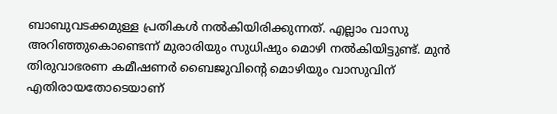ബാബുവടക്കമുള്ള പ്രതികൾ നൽകിയിരിക്കുന്നത്. എല്ലാം വാസു അറിഞ്ഞുകൊണ്ടെന്ന് മുരാരിയും സുധിഷും മൊഴി നൽകിയിട്ടുണ്ട്. മുൻ തിരുവാഭരണ കമീഷണർ ബൈജുവിൻ്റെ മൊഴിയും വാസുവിന് എതിരായതോടെയാണ്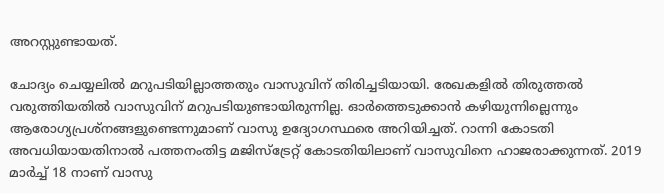അറസ്റ്റുണ്ടായത്.

ചോദ്യം ചെയ്യലിൽ മറുപടിയില്ലാത്തതും വാസുവിന് തിരിച്ചടിയായി. രേഖകളിൽ തിരുത്തൽ വരുത്തിയതിൽ വാസുവിന് മറുപടിയുണ്ടായിരുന്നില്ല. ഓർത്തെടുക്കാൻ കഴിയുന്നില്ലെന്നും ആരോഗ്യപ്രശ്‌നങ്ങളുണ്ടെന്നുമാണ് വാസു ഉദ്യോഗസ്ഥരെ അറിയിച്ചത്. റാന്നി കോടതി അവധിയായതിനാൽ പത്തനംതിട്ട മജിസ്ട്രേറ്റ് കോടതിയിലാണ് വാസുവിനെ ഹാജരാക്കുന്നത്. 2019 മാർച്ച് 18 നാണ് വാസു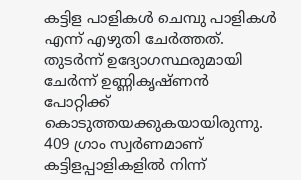കട്ടിള പാളികൾ ചെമ്പു പാളികൾ എന്ന് എഴുതി ചേർത്തത്. തുടർന്ന് ഉദ്യോഗസ്ഥരുമായി ചേർന്ന് ഉണ്ണികൃഷ്ണൻ പോറ്റിക്ക് കൊടുത്തയക്കുകയായിരുന്നു. 409 ഗ്രാം സ്വർണമാണ് കട്ടിളപ്പാളികളിൽ നിന്ന്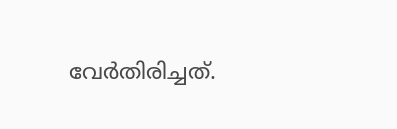വേർതിരിച്ചത്.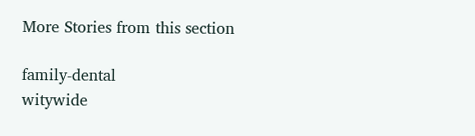More Stories from this section

family-dental
witywide